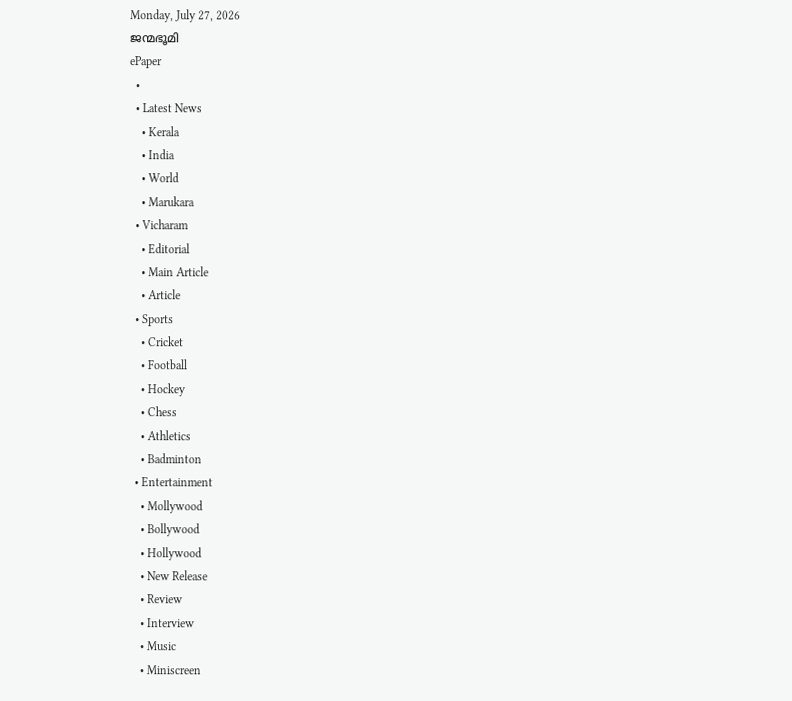Monday, July 27, 2026
ജന്മഭൂമി
ePaper
  •
  • Latest News
    • Kerala
    • India
    • World
    • Marukara
  • Vicharam
    • Editorial
    • Main Article
    • Article
  • Sports
    • Cricket
    • Football
    • Hockey
    • Chess
    • Athletics
    • Badminton
  • Entertainment
    • Mollywood
    • Bollywood
    • Hollywood
    • New Release
    • Review
    • Interview
    • Music
    • Miniscreen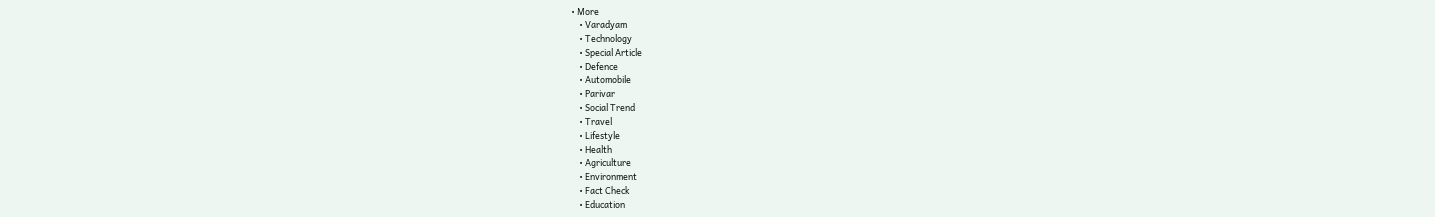• More
    • Varadyam
    • Technology
    • Special Article
    • Defence
    • Automobile
    • Parivar
    • Social Trend
    • Travel
    • Lifestyle
    • Health
    • Agriculture
    • Environment
    • Fact Check
    • Education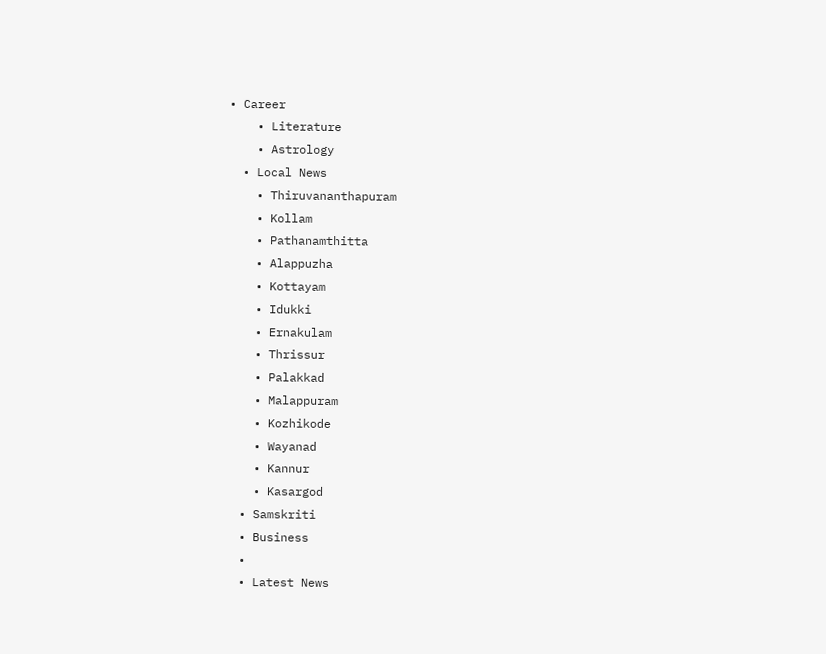• Career
    • Literature
    • Astrology
  • Local News
    • Thiruvananthapuram
    • Kollam
    • Pathanamthitta
    • Alappuzha
    • Kottayam
    • Idukki
    • Ernakulam
    • Thrissur
    • Palakkad
    • Malappuram
    • Kozhikode
    • Wayanad
    • Kannur
    • Kasargod
  • Samskriti
  • Business
  •
  • Latest News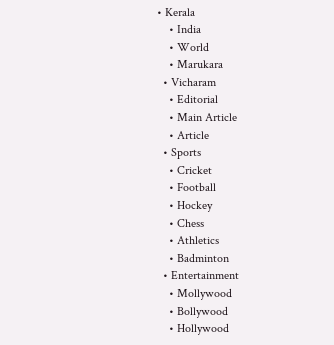• Kerala
    • India
    • World
    • Marukara
  • Vicharam
    • Editorial
    • Main Article
    • Article
  • Sports
    • Cricket
    • Football
    • Hockey
    • Chess
    • Athletics
    • Badminton
  • Entertainment
    • Mollywood
    • Bollywood
    • Hollywood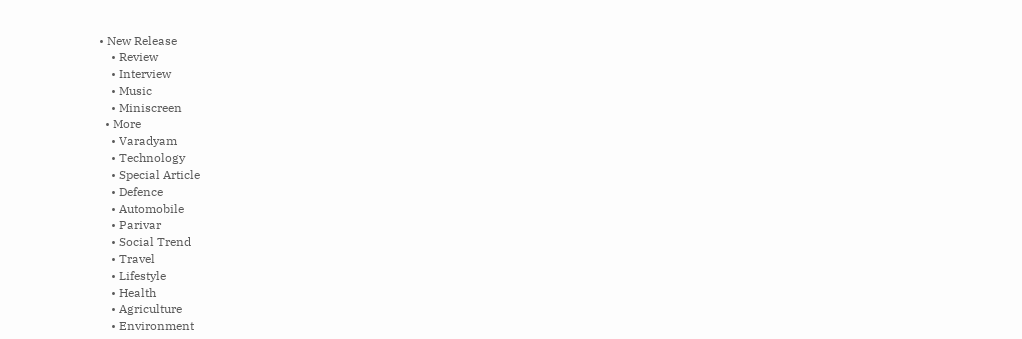• New Release
    • Review
    • Interview
    • Music
    • Miniscreen
  • More
    • Varadyam
    • Technology
    • Special Article
    • Defence
    • Automobile
    • Parivar
    • Social Trend
    • Travel
    • Lifestyle
    • Health
    • Agriculture
    • Environment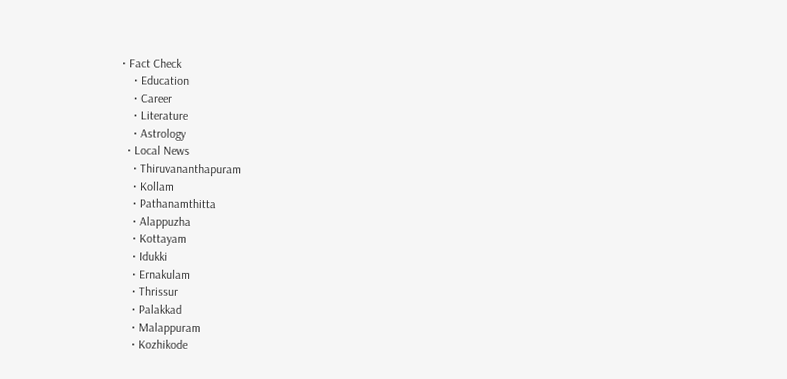• Fact Check
    • Education
    • Career
    • Literature
    • Astrology
  • Local News
    • Thiruvananthapuram
    • Kollam
    • Pathanamthitta
    • Alappuzha
    • Kottayam
    • Idukki
    • Ernakulam
    • Thrissur
    • Palakkad
    • Malappuram
    • Kozhikode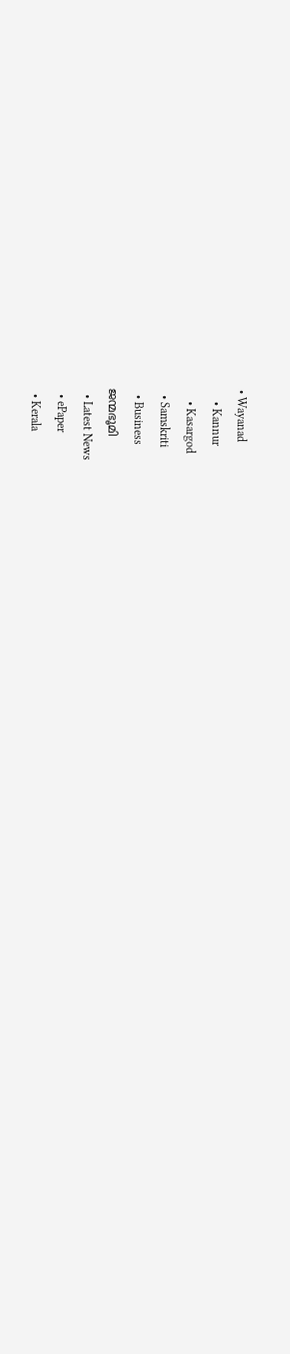• Wayanad
    • Kannur
    • Kasargod
  • Samskriti
  • Business
ജന്മഭൂമി
  • Latest News
  • ePaper
  • Kerala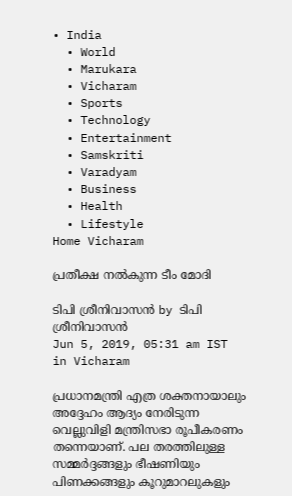• India
  • World
  • Marukara
  • Vicharam
  • Sports
  • Technology
  • Entertainment
  • Samskriti
  • Varadyam
  • Business
  • Health
  • Lifestyle
Home Vicharam

പ്രതീക്ഷ നല്‍കുന്ന ടീം മോദി

ടിപി ശ്രീനിവാസന്‍ by ടിപി ശ്രീനിവാസന്‍
Jun 5, 2019, 05:31 am IST
in Vicharam

പ്രധാനമന്ത്രി എത്ര ശക്തനായാലും അദ്ദേഹം ആദ്യം നേരിടുന്ന വെല്ലുവിളി മന്ത്രിസഭാ രൂപീകരണം തന്നെയാണ്. പല തരത്തിലുള്ള സമ്മര്‍ദ്ദങ്ങളും ഭീഷണിയും പിണക്കങ്ങളും കൂറുമാറലുകളും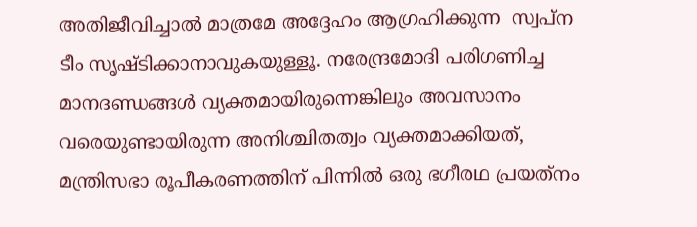അതിജീവിച്ചാല്‍ മാത്രമേ അദ്ദേഹം ആഗ്രഹിക്കുന്ന  സ്വപ്‌ന ടീം സൃഷ്ടിക്കാനാവുകയുള്ളൂ. നരേന്ദ്രമോദി പരിഗണിച്ച മാനദണ്ഡങ്ങള്‍ വ്യക്തമായിരുന്നെങ്കിലും അവസാനം വരെയുണ്ടായിരുന്ന അനിശ്ചിതത്വം വ്യക്തമാക്കിയത്, മന്ത്രിസഭാ രൂപീകരണത്തിന് പിന്നില്‍ ഒരു ഭഗീരഥ പ്രയത്‌നം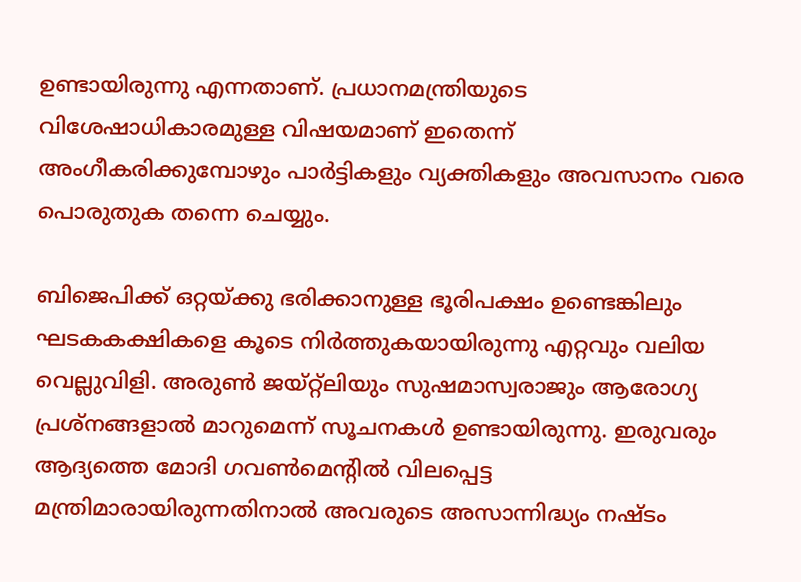ഉണ്ടായിരുന്നു എന്നതാണ്. പ്രധാനമന്ത്രിയുടെ വിശേഷാധികാരമുള്ള വിഷയമാണ് ഇതെന്ന് അംഗീകരിക്കുമ്പോഴും പാര്‍ട്ടികളും വ്യക്തികളും അവസാനം വരെ പൊരുതുക തന്നെ ചെയ്യും.

ബിജെപിക്ക് ഒറ്റയ്‌ക്കു ഭരിക്കാനുള്ള ഭൂരിപക്ഷം ഉണ്ടെങ്കിലും ഘടകകക്ഷികളെ കൂടെ നിര്‍ത്തുകയായിരുന്നു എറ്റവും വലിയ വെല്ലുവിളി. അരുണ്‍ ജയ്റ്റ്‌ലിയും സുഷമാസ്വരാജും ആരോഗ്യ പ്രശ്‌നങ്ങളാല്‍ മാറുമെന്ന് സൂചനകള്‍ ഉണ്ടായിരുന്നു. ഇരുവരും ആദ്യത്തെ മോദി ഗവണ്‍മെന്റില്‍ വിലപ്പെട്ട മന്ത്രിമാരായിരുന്നതിനാല്‍ അവരുടെ അസാന്നിദ്ധ്യം നഷ്ടം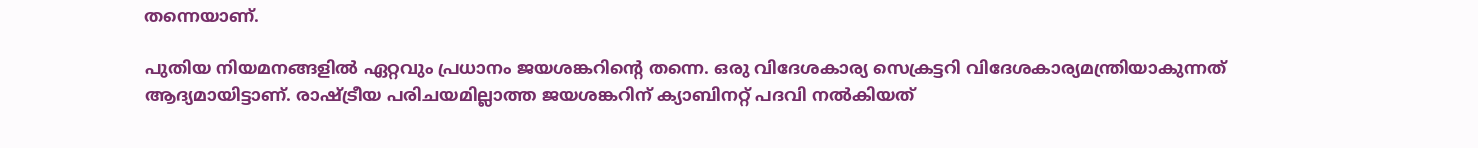തന്നെയാണ്.

പുതിയ നിയമനങ്ങളില്‍ ഏറ്റവും പ്രധാനം ജയശങ്കറിന്റെ തന്നെ. ഒരു വിദേശകാര്യ സെക്രട്ടറി വിദേശകാര്യമന്ത്രിയാകുന്നത് ആദ്യമായിട്ടാണ്. രാഷ്‌ട്രീയ പരിചയമില്ലാത്ത ജയശങ്കറിന് ക്യാബിനറ്റ് പദവി നല്‍കിയത്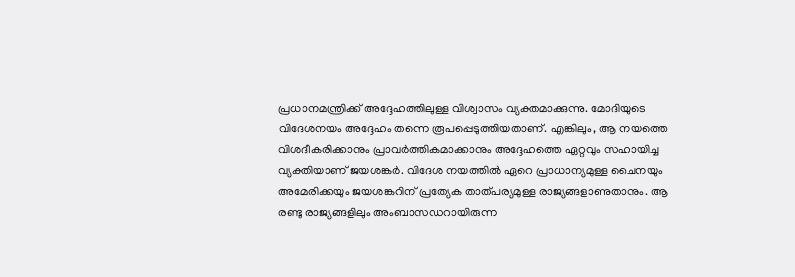പ്രധാനമന്ത്രിക്ക് അദ്ദേഹത്തിലുള്ള വിശ്വാസം വ്യക്തമാക്കുന്നു. മോദിയുടെ വിദേശനയം അദ്ദേഹം തന്നെ രൂപപ്പെടുത്തിയതാണ്. എങ്കിലും, ആ നയത്തെ വിശദീകരിക്കാനും പ്രാവര്‍ത്തികമാക്കാനും അദ്ദേഹത്തെ ഏറ്റവും സഹായിച്ച വ്യക്തിയാണ് ജയശങ്കര്‍. വിദേശ നയത്തില്‍ ഏറെ പ്രാധാന്യമുള്ള ചൈനയും അമേരിക്കയും ജയശങ്കറിന് പ്രത്യേക താത്പര്യമുള്ള രാജ്യങ്ങളാണുതാനും. ആ രണ്ടു രാജ്യങ്ങളിലും അംബാസഡറായിരുന്ന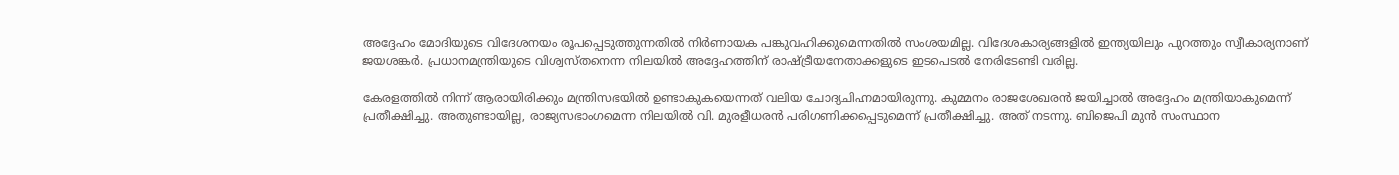അദ്ദേഹം മോദിയുടെ വിദേശനയം രൂപപ്പെടുത്തുന്നതില്‍ നിര്‍ണായക പങ്കുവഹിക്കുമെന്നതില്‍ സംശയമില്ല. വിദേശകാര്യങ്ങളില്‍ ഇന്ത്യയിലും പുറത്തും സ്വീകാര്യനാണ് ജയശങ്കര്‍. പ്രധാനമന്ത്രിയുടെ വിശ്വസ്തനെന്ന നിലയില്‍ അദ്ദേഹത്തിന് രാഷ്‌ട്രീയനേതാക്കളുടെ ഇടപെടല്‍ നേരിടേണ്ടി വരില്ല.

കേരളത്തില്‍ നിന്ന് ആരായിരിക്കും മന്ത്രിസഭയില്‍ ഉണ്ടാകുകയെന്നത് വലിയ ചോദ്യചിഹ്നമായിരുന്നു. കുമ്മനം രാജശേഖരന്‍ ജയിച്ചാല്‍ അദ്ദേഹം മന്ത്രിയാകുമെന്ന് പ്രതീക്ഷിച്ചു. അതുണ്ടായില്ല, രാജ്യസഭാംഗമെന്ന നിലയില്‍ വി. മുരളീധരന്‍ പരിഗണിക്കപ്പെടുമെന്ന് പ്രതീക്ഷിച്ചു. അത് നടന്നു. ബിജെപി മുന്‍ സംസ്ഥാന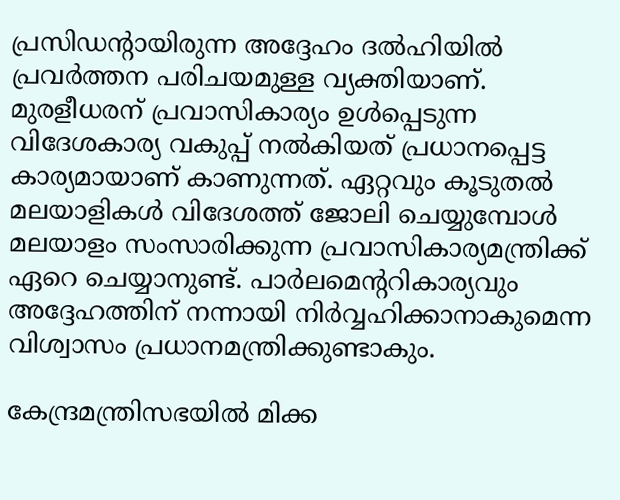പ്രസിഡന്റായിരുന്ന അദ്ദേഹം ദല്‍ഹിയില്‍ പ്രവര്‍ത്തന പരിചയമുള്ള വ്യക്തിയാണ്. മുരളീധരന് പ്രവാസികാര്യം ഉള്‍പ്പെടുന്ന വിദേശകാര്യ വകുപ്പ് നല്‍കിയത് പ്രധാനപ്പെട്ട കാര്യമായാണ് കാണുന്നത്. ഏറ്റവും കൂടുതല്‍ മലയാളികള്‍ വിദേശത്ത് ജോലി ചെയ്യുമ്പോള്‍ മലയാളം സംസാരിക്കുന്ന പ്രവാസികാര്യമന്ത്രിക്ക് ഏറെ ചെയ്യാനുണ്ട്. പാര്‍ലമെന്ററികാര്യവും അദ്ദേഹത്തിന് നന്നായി നിര്‍വ്വഹിക്കാനാകുമെന്ന വിശ്വാസം പ്രധാനമന്ത്രിക്കുണ്ടാകും.

കേന്ദ്രമന്ത്രിസഭയില്‍ മിക്ക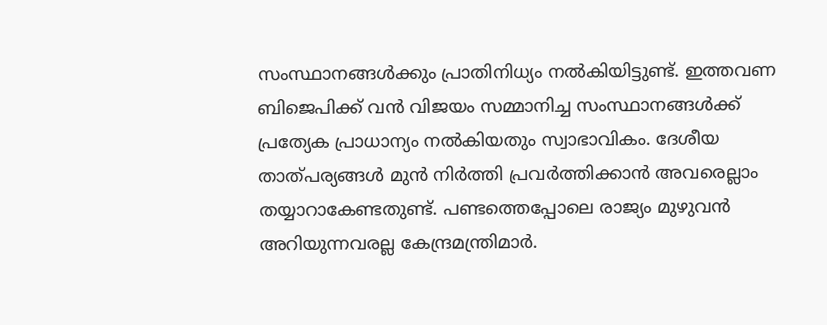സംസ്ഥാനങ്ങള്‍ക്കും പ്രാതിനിധ്യം നല്‍കിയിട്ടുണ്ട്. ഇത്തവണ ബിജെപിക്ക് വന്‍ വിജയം സമ്മാനിച്ച സംസ്ഥാനങ്ങള്‍ക്ക് പ്രത്യേക പ്രാധാന്യം നല്‍കിയതും സ്വാഭാവികം. ദേശീയ താത്പര്യങ്ങള്‍ മുന്‍ നിര്‍ത്തി പ്രവര്‍ത്തിക്കാന്‍ അവരെല്ലാം തയ്യാറാകേണ്ടതുണ്ട്. പണ്ടത്തെപ്പോലെ രാജ്യം മുഴുവന്‍ അറിയുന്നവരല്ല കേന്ദ്രമന്ത്രിമാര്‍.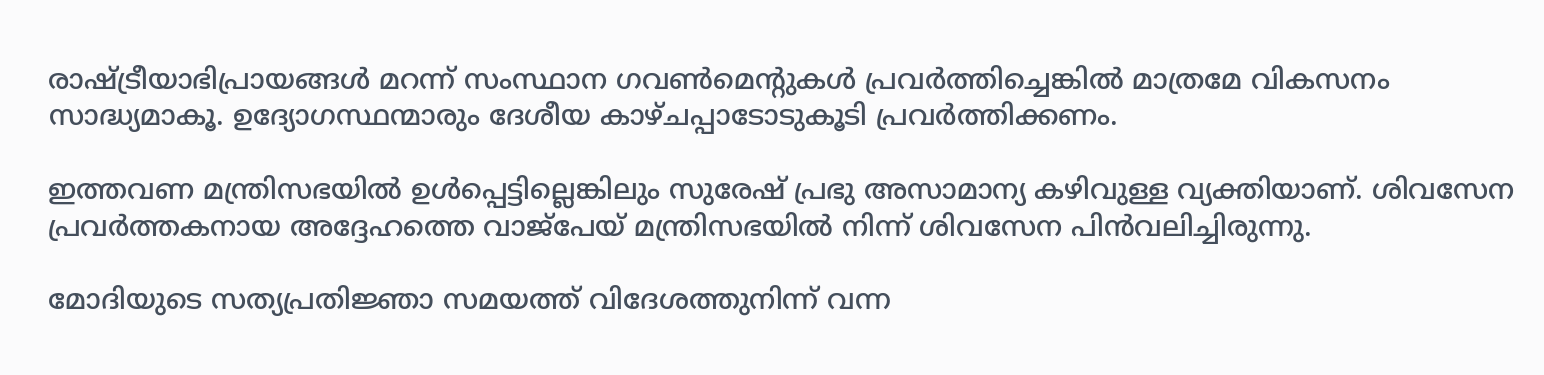രാഷ്‌ട്രീയാഭിപ്രായങ്ങള്‍ മറന്ന് സംസ്ഥാന ഗവണ്‍മെന്റുകള്‍ പ്രവര്‍ത്തിച്ചെങ്കില്‍ മാത്രമേ വികസനം സാദ്ധ്യമാകൂ. ഉദ്യോഗസ്ഥന്മാരും ദേശീയ കാഴ്ചപ്പാടോടുകൂടി പ്രവര്‍ത്തിക്കണം.

ഇത്തവണ മന്ത്രിസഭയില്‍ ഉള്‍പ്പെട്ടില്ലെങ്കിലും സുരേഷ് പ്രഭു അസാമാന്യ കഴിവുള്ള വ്യക്തിയാണ്. ശിവസേന പ്രവര്‍ത്തകനായ അദ്ദേഹത്തെ വാജ്‌പേയ് മന്ത്രിസഭയില്‍ നിന്ന് ശിവസേന പിന്‍വലിച്ചിരുന്നു.

മോദിയുടെ സത്യപ്രതിജ്ഞാ സമയത്ത് വിദേശത്തുനിന്ന് വന്ന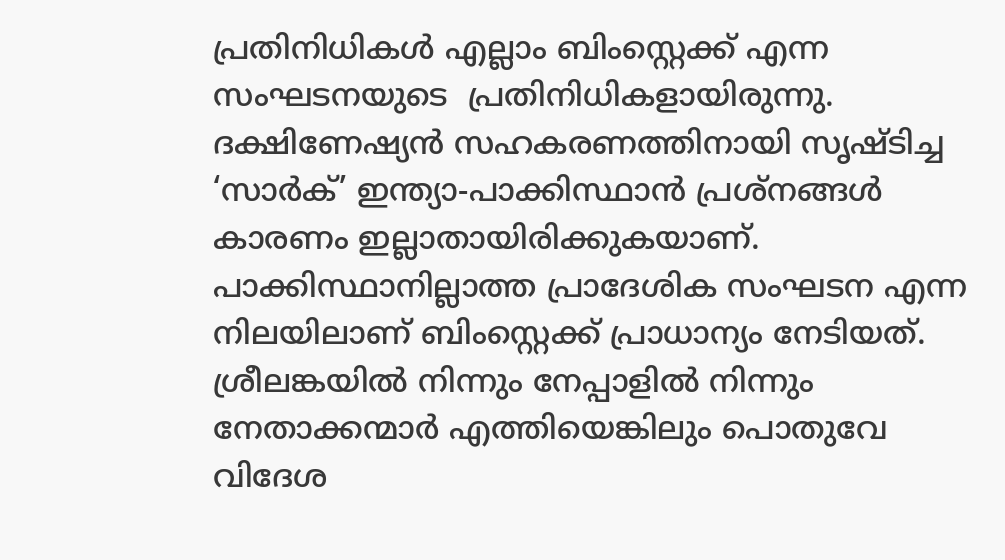പ്രതിനിധികള്‍ എല്ലാം ബിംസ്റ്റെക്ക് എന്ന സംഘടനയുടെ  പ്രതിനിധികളായിരുന്നു. ദക്ഷിണേഷ്യന്‍ സഹകരണത്തിനായി സൃഷ്ടിച്ച ‘സാര്‍ക്’ ഇന്ത്യാ-പാക്കിസ്ഥാന്‍ പ്രശ്‌നങ്ങള്‍ കാരണം ഇല്ലാതായിരിക്കുകയാണ്. പാക്കിസ്ഥാനില്ലാത്ത പ്രാദേശിക സംഘടന എന്ന നിലയിലാണ് ബിംസ്റ്റെക്ക് പ്രാധാന്യം നേടിയത്. ശ്രീലങ്കയില്‍ നിന്നും നേപ്പാളില്‍ നിന്നും നേതാക്കന്മാര്‍ എത്തിയെങ്കിലും പൊതുവേ വിദേശ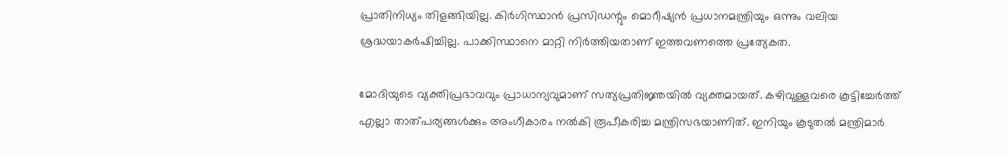പ്രാതിനിധ്യം തിളങ്ങിയില്ല. കിര്‍ഗിസ്ഥാന്‍ പ്രസിഡന്റും മൊറീഷ്യന്‍ പ്രധാനമന്ത്രിയും ഒന്നും വലിയ ശ്രദ്ധയാകര്‍ഷിച്ചില്ല. പാക്കിസ്ഥാനെ മാറ്റി നിര്‍ത്തിയതാണ് ഇത്തവണത്തെ പ്രത്യേകത.

മോദിയുടെ വ്യക്തിപ്രഭാവവും പ്രാധാന്യവുമാണ് സത്യപ്രതിജ്ഞയില്‍ വ്യക്തമായത്. കഴിവുള്ളവരെ കൂട്ടിച്ചേര്‍ത്ത് എല്ലാ താത്പര്യങ്ങള്‍ക്കും അംഗീകാരം നല്‍കി രൂപീകരിച്ച മന്ത്രിസഭയാണിത്. ഇനിയും കൂടുതല്‍ മന്ത്രിമാര്‍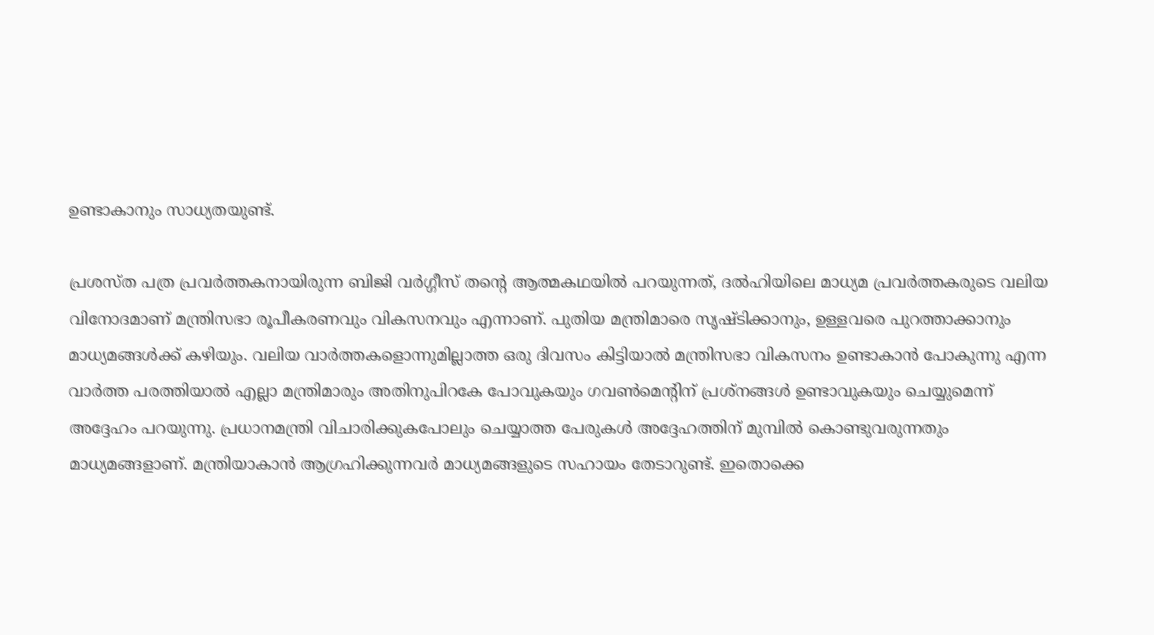ഉണ്ടാകാനും സാധ്യതയുണ്ട്.

പ്രശസ്ത പത്ര പ്രവര്‍ത്തകനായിരുന്ന ബിജി വര്‍ഗ്ഗീസ് തന്റെ ആത്മകഥയില്‍ പറയുന്നത്, ദല്‍ഹിയിലെ മാധ്യമ പ്രവര്‍ത്തകരുടെ വലിയ വിനോദമാണ് മന്ത്രിസഭാ രൂപീകരണവും വികസനവും എന്നാണ്. പുതിയ മന്ത്രിമാരെ സൃഷ്ടിക്കാനും, ഉള്ളവരെ പുറത്താക്കാനും മാധ്യമങ്ങള്‍ക്ക് കഴിയും. വലിയ വാര്‍ത്തകളൊന്നുമില്ലാത്ത ഒരു ദിവസം കിട്ടിയാല്‍ മന്ത്രിസഭാ വികസനം ഉണ്ടാകാന്‍ പോകുന്നു എന്ന വാര്‍ത്ത പരത്തിയാല്‍ എല്ലാ മന്ത്രിമാരും അതിനുപിറകേ പോവുകയും ഗവണ്‍മെന്റിന് പ്രശ്‌നങ്ങള്‍ ഉണ്ടാവുകയും ചെയ്യുമെന്ന് അദ്ദേഹം പറയുന്നു. പ്രധാനമന്ത്രി വിചാരിക്കുകപോലും ചെയ്യാത്ത പേരുകള്‍ അദ്ദേഹത്തിന് മുമ്പില്‍ കൊണ്ടുവരുന്നതും മാധ്യമങ്ങളാണ്. മന്ത്രിയാകാന്‍ ആഗ്രഹിക്കുന്നവര്‍ മാധ്യമങ്ങളുടെ സഹായം തേടാറുണ്ട്. ഇതൊക്കെ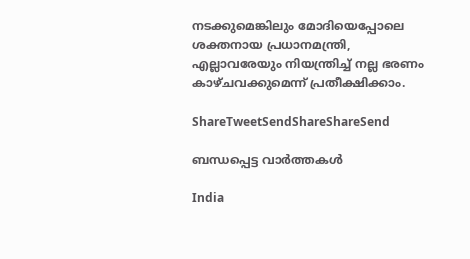നടക്കുമെങ്കിലും മോദിയെപ്പോലെ ശക്തനായ പ്രധാനമന്ത്രി, എല്ലാവരേയും നിയന്ത്രിച്ച് നല്ല ഭരണം കാഴ്ചവക്കുമെന്ന് പ്രതീക്ഷിക്കാം.

ShareTweetSendShareShareSend

ബന്ധപ്പെട്ട വാര്‍ത്തകള്‍

India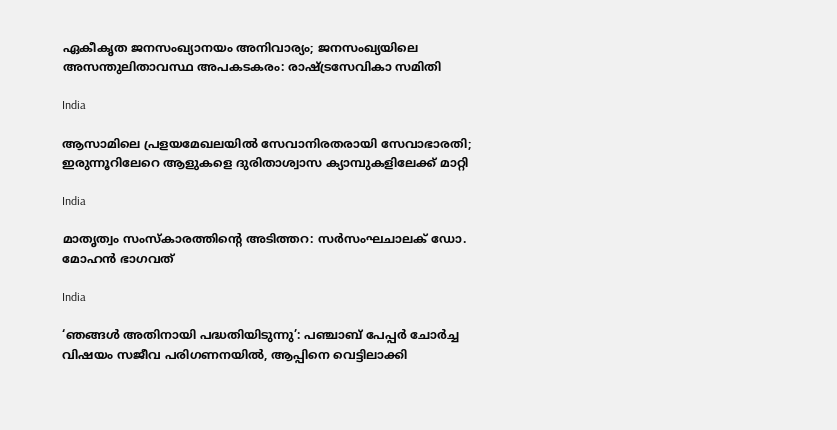ഏകീകൃത ജനസംഖ്യാനയം അനിവാര്യം; ജനസംഖ്യയിലെ അസന്തുലിതാവസ്ഥ അപകടകരം: രാഷ്‌ട്രസേവികാ സമിതി

India

ആസാമിലെ പ്രളയമേഖലയില്‍ സേവാനിരതരായി സേവാഭാരതി; ഇരുന്നൂറിലേറെ ആളുകളെ ദുരിതാശ്വാസ ക്യാമ്പുകളിലേക്ക് മാറ്റി

India

മാതൃത്വം സംസ്‌കാരത്തിന്റെ അടിത്തറ: സര്‍സംഘചാലക് ഡോ. മോഹന്‍ ഭാഗവത്

India

‘ഞങ്ങൾ അതിനായി പദ്ധതിയിടുന്നു’: പഞ്ചാബ് പേപ്പർ ചോർച്ച വിഷയം സജീവ പരിഗണനയിൽ, ആപ്പിനെ വെട്ടിലാക്കി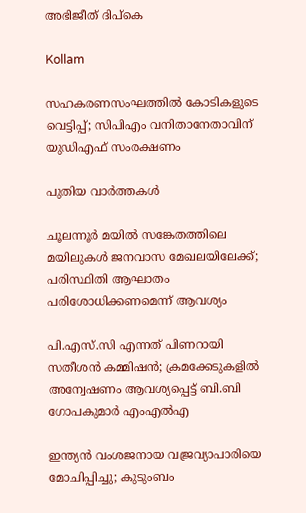അഭിജീത് ദിപ്കെ

Kollam

സഹകരണസംഘത്തിൽ കോടികളുടെ വെട്ടിപ്പ്; സിപിഎം വനിതാനേതാവിന് യുഡിഎഫ് സംരക്ഷണം

പുതിയ വാര്‍ത്തകള്‍

ചൂലന്നൂര്‍ മയില്‍ സങ്കേതത്തിലെ മയിലുകള്‍ ജനവാസ മേഖലയിലേക്ക്; പരിസ്ഥിതി ആഘാതം പരിശോധിക്കണമെന്ന് ആവശ്യം

പി.എസ്.സി എന്നത് പിണറായി സതീശൻ കമ്മിഷൻ; ക്രമക്കേടുകളിൽ അന്വേഷണം ആവശ്യപ്പെട്ട് ബി.ബി ഗോപകുമാർ എംഎൽഎ

ഇന്ത്യൻ വംശജനായ വജ്രവ്യാപാരിയെ മോചിപ്പിച്ചു; കുടുംബം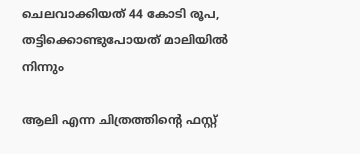ചെലവാക്കിയത് 44 കോടി രൂപ, തട്ടിക്കൊണ്ടുപോയത് മാലിയിൽ നിന്നും

ആലി എന്ന ചിത്രത്തിന്റെ ഫസ്റ്റ്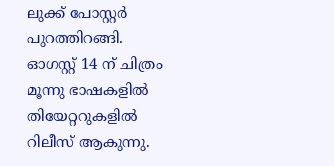ലുക്ക്‌ പോസ്റ്റർ പുറത്തിറങ്ങി. ഓഗസ്റ്റ് 14 ന് ചിത്രം മൂന്നു ഭാഷകളിൽ തിയേറ്ററുകളിൽ റിലീസ് ആകുന്നു.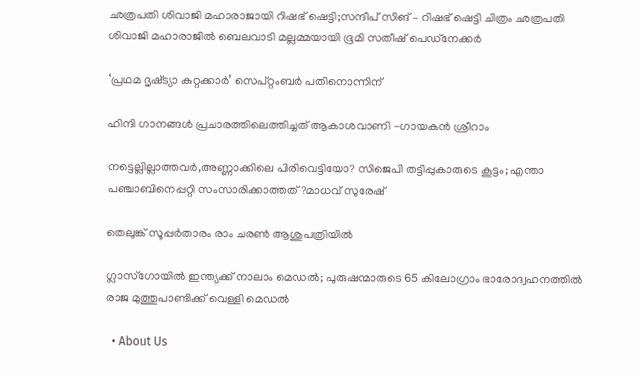ഛത്രപതി ശിവാജി മഹാരാജായി റിഷഭ് ഷെട്ടി;സന്ദീപ് സിങ് – റിഷഭ് ഷെട്ടി ചിത്രം ഛത്രപതി ശിവാജി മഹാരാജിൽ ബെലവാടി മല്ലമ്മയായി ഭൂമി സതീഷ് പെഡ്‌നേക്കർ

‘പ്രഥമ ദൃഷ്‌ട്യാ കുറ്റക്കാർ’ സെപ്റ്റംബർ പതിനൊന്നിന്

ഹിന്ദി ഗാനങ്ങൾ പ്രചാരത്തിലെത്തിച്ചത് ആകാശവാണി -ഗായകൻ ശ്രീറാം

നട്ടെല്ലില്ലാത്തവര്‍,അണ്ണാക്കിലെ പിരിവെട്ടിയോ? സിജെപി തട്ടിപ്പുകാരുടെ കൂട്ടം; എന്താ പഞ്ചാബിനെപ്പറ്റി സംസാരിക്കാത്തത്?മാധവ് സുരേഷ്

തെലുങ്ക് സൂപ്പർതാരം രാം ചരൺ ആശുപത്രിയിൽ

ഗ്ലാസ്‌ഗോയിൽ ഇന്ത്യക്ക് നാലാം മെഡൽ; പുരുഷന്മാരുടെ 65 കിലോഗ്രാം ഭാരോദ്വഹനത്തിൽ രാജ മുത്തുപാണ്ടിക്ക് വെള്ളി മെഡൽ

  • About Us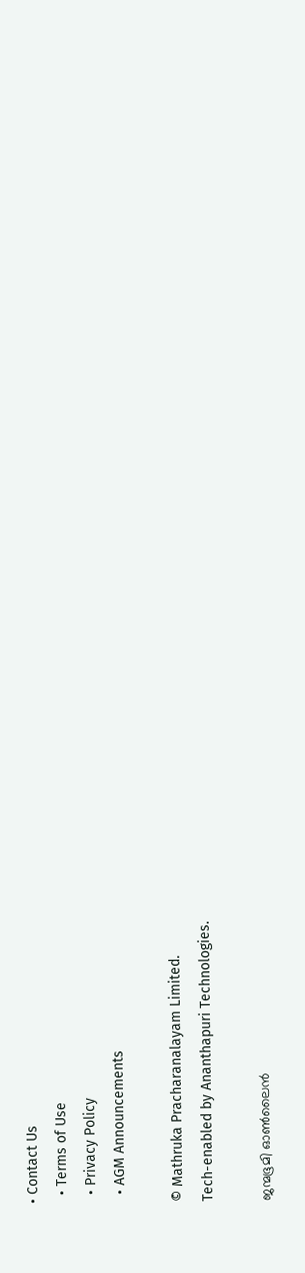• Contact Us
  • Terms of Use
  • Privacy Policy
  • AGM Announcements

© Mathruka Pracharanalayam Limited.
Tech-enabled by Ananthapuri Technologies.

ജന്മഭൂമി ഓണ്‍ലൈന്‍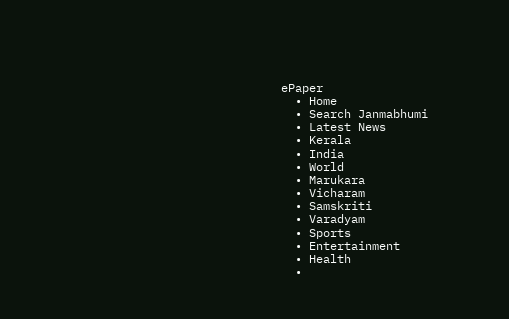ePaper
  • Home
  • Search Janmabhumi
  • Latest News
  • Kerala
  • India
  • World
  • Marukara
  • Vicharam
  • Samskriti
  • Varadyam
  • Sports
  • Entertainment
  • Health
  •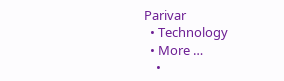Parivar
  • Technology
  • More …
    •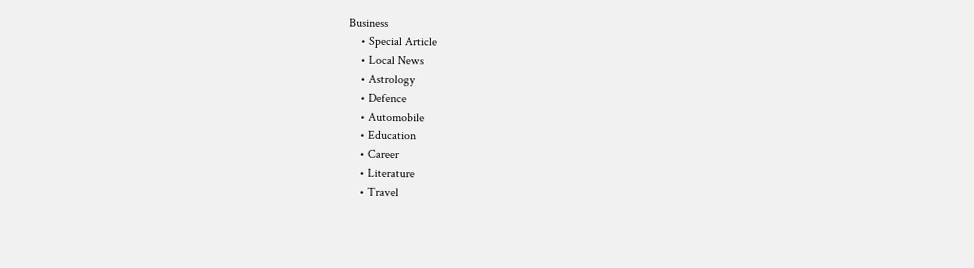Business
    • Special Article
    • Local News
    • Astrology
    • Defence
    • Automobile
    • Education
    • Career
    • Literature
    • Travel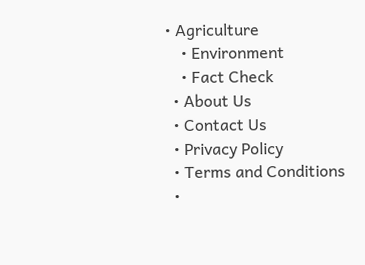• Agriculture
    • Environment
    • Fact Check
  • About Us
  • Contact Us
  • Privacy Policy
  • Terms and Conditions
  •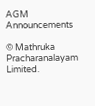AGM Announcements

© Mathruka Pracharanalayam Limited.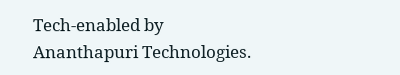Tech-enabled by Ananthapuri Technologies.